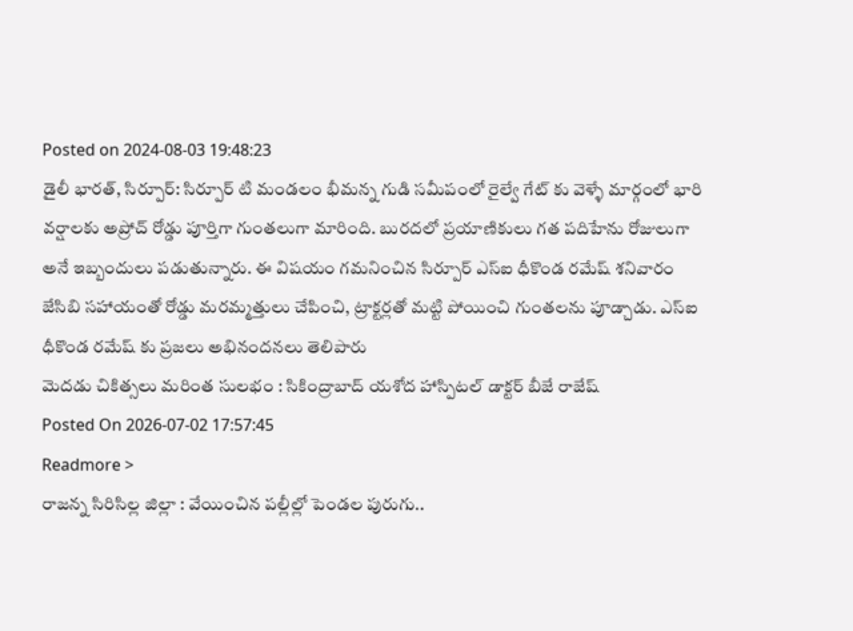Posted on 2024-08-03 19:48:23
డైలీ భారత్, సిర్పూర్: సిర్పూర్ టి మండలం భీమన్న గుడి సమీపంలో రైల్వే గేట్ కు వెళ్ళే మార్గంలో భారి వర్షాలకు అప్రోచ్ రోడ్డు పూర్తిగా గుంతలుగా మారింది. బురదలో ప్రయాణికులు గత పదిహేను రోజులుగా అనే ఇబ్బందులు పడుతున్నారు. ఈ విషయం గమనించిన సిర్పూర్ ఎస్ఐ ధీకొండ రమేష్ శనివారం జేసిబి సహాయంతో రోడ్డు మరమ్మత్తులు చేపించి, ట్రాక్టర్లతో మట్టి పోయించి గుంతలను పూడ్చాడు. ఎస్ఐ ధీకొండ రమేష్ కు ప్రజలు అభినందనలు తెలిపారు
మెదడు చికిత్సలు మరింత సులభం : సికింద్రాబాద్ యశోద హాస్పిటల్ డాక్టర్ బీజే రాజేష్
Posted On 2026-07-02 17:57:45
Readmore >
రాజన్న సిరిసిల్ల జిల్లా : వేయించిన పల్లీల్లో పెండల పురుగు..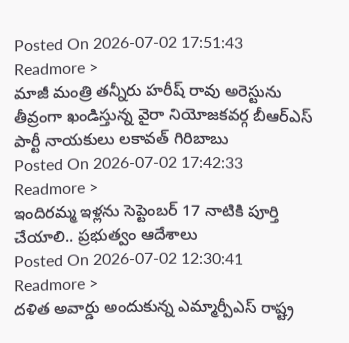Posted On 2026-07-02 17:51:43
Readmore >
మాజీ మంత్రి తన్నీరు హరీష్ రావు అరెస్టును తీవ్రంగా ఖండిస్తున్న వైరా నియోజకవర్గ బీఆర్ఎస్ పార్టీ నాయకులు లకావత్ గిరిబాబు
Posted On 2026-07-02 17:42:33
Readmore >
ఇందిరమ్మ ఇళ్లను సెప్టెంబర్ 17 నాటికి పూర్తి చేయాలి.. ప్రభుత్వం ఆదేశాలు
Posted On 2026-07-02 12:30:41
Readmore >
దళిత అవార్డు అందుకున్న ఎమ్మార్పీఎస్ రాష్ట్ర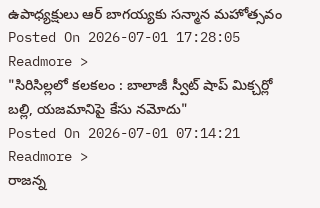ఉపాధ్యక్షులు ఆర్ బాగయ్యకు సన్మాన మహోత్సవం
Posted On 2026-07-01 17:28:05
Readmore >
"సిరిసిల్లలో కలకలం : బాలాజీ స్వీట్ షాప్ మిక్చర్లో బల్లి, యజమానిపై కేసు నమోదు"
Posted On 2026-07-01 07:14:21
Readmore >
రాజన్న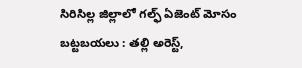సిరిసిల్ల జిల్లాలో గల్ఫ్ ఏజెంట్ మోసం బట్టబయలు : తల్లి అరెస్ట్,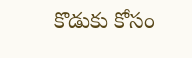కొడుకు కోసం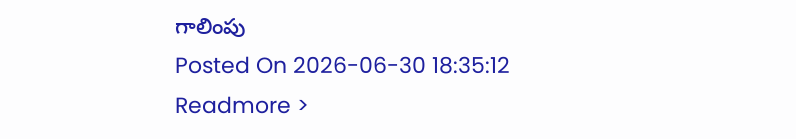గాలింపు
Posted On 2026-06-30 18:35:12
Readmore >